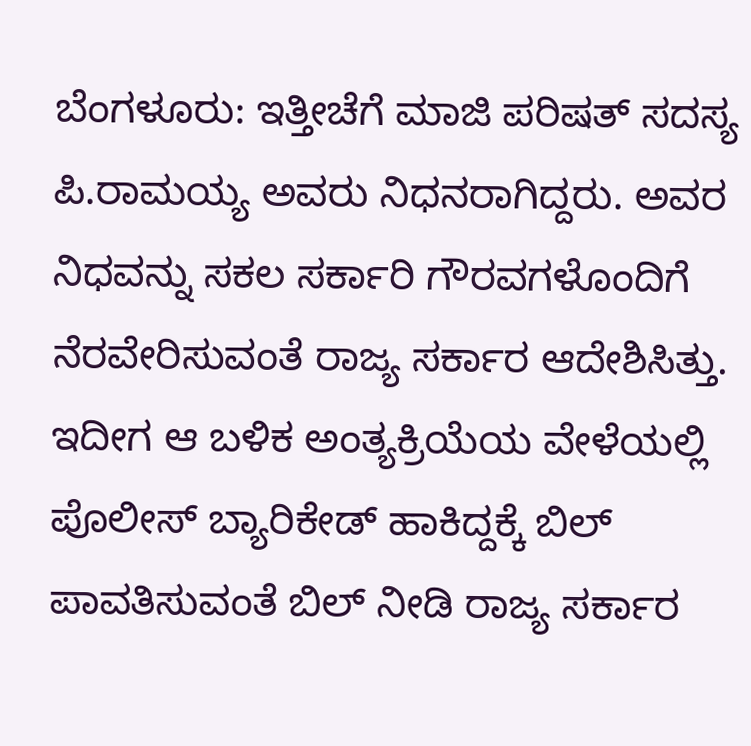ಬೆಂಗಳೂರು: ಇತ್ತೀಚೆಗೆ ಮಾಜಿ ಪರಿಷತ್ ಸದಸ್ಯ ಪಿ.ರಾಮಯ್ಯ ಅವರು ನಿಧನರಾಗಿದ್ದರು. ಅವರ ನಿಧವನ್ನು ಸಕಲ ಸರ್ಕಾರಿ ಗೌರವಗಳೊಂದಿಗೆ ನೆರವೇರಿಸುವಂತೆ ರಾಜ್ಯ ಸರ್ಕಾರ ಆದೇಶಿಸಿತ್ತು. ಇದೀಗ ಆ ಬಳಿಕ ಅಂತ್ಯಕ್ರಿಯೆಯ ವೇಳೆಯಲ್ಲಿ ಪೊಲೀಸ್ ಬ್ಯಾರಿಕೇಡ್ ಹಾಕಿದ್ದಕ್ಕೆ ಬಿಲ್ ಪಾವತಿಸುವಂತೆ ಬಿಲ್ ನೀಡಿ ರಾಜ್ಯ ಸರ್ಕಾರ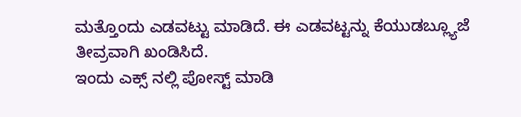ಮತ್ತೊಂದು ಎಡವಟ್ಟು ಮಾಡಿದೆ. ಈ ಎಡವಟ್ಟನ್ನು ಕೆಯುಡಬ್ಲ್ಯೂಜೆ ತೀವ್ರವಾಗಿ ಖಂಡಿಸಿದೆ.
ಇಂದು ಎಕ್ಸ್ ನಲ್ಲಿ ಪೋಸ್ಟ್ ಮಾಡಿ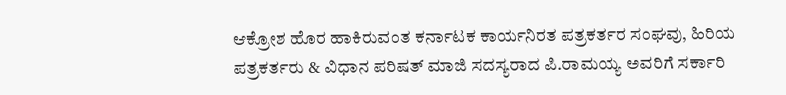ಆಕ್ರೋಶ ಹೊರ ಹಾಕಿರುವಂತ ಕರ್ನಾಟಕ ಕಾರ್ಯನಿರತ ಪತ್ರಕರ್ತರ ಸಂಘವು, ಹಿರಿಯ ಪತ್ರಕರ್ತರು & ವಿಧಾನ ಪರಿಷತ್ ಮಾಜಿ ಸದಸ್ಯರಾದ ಪಿ.ರಾಮಯ್ಯ ಅವರಿಗೆ ಸರ್ಕಾರಿ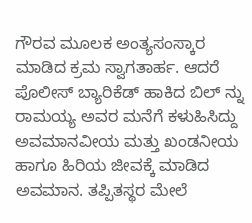ಗೌರವ ಮೂಲಕ ಅಂತ್ಯಸಂಸ್ಕಾರ ಮಾಡಿದ ಕ್ರಮ ಸ್ವಾಗತಾರ್ಹ. ಆದರೆ ಪೊಲೀಸ್ ಬ್ಯಾರಿಕೆಡ್ ಹಾಕಿದ ಬಿಲ್ ನ್ನು ರಾಮಯ್ಯ ಅವರ ಮನೆಗೆ ಕಳುಹಿಸಿದ್ದು ಅವಮಾನವೀಯ ಮತ್ತು ಖಂಡನೀಯ ಹಾಗೂ ಹಿರಿಯ ಜೀವಕ್ಕೆ ಮಾಡಿದ ಅವಮಾನ. ತಪ್ಪಿತಸ್ಥರ ಮೇಲೆ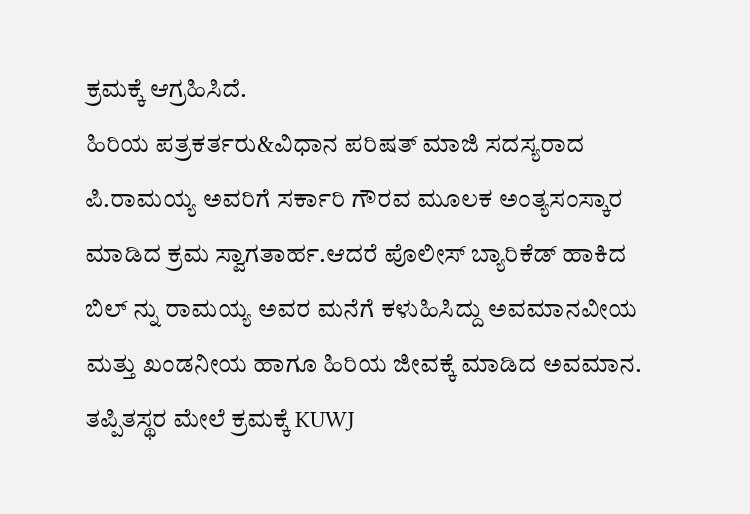ಕ್ರಮಕ್ಕೆ ಆಗ್ರಹಿಸಿದೆ.
ಹಿರಿಯ ಪತ್ರಕರ್ತರು&ವಿಧಾನ ಪರಿಷತ್ ಮಾಜಿ ಸದಸ್ಯರಾದ ಪಿ.ರಾಮಯ್ಯ ಅವರಿಗೆ ಸರ್ಕಾರಿ ಗೌರವ ಮೂಲಕ ಅಂತ್ಯಸಂಸ್ಕಾರ ಮಾಡಿದ ಕ್ರಮ ಸ್ವಾಗತಾರ್ಹ.ಆದರೆ ಪೊಲೀಸ್ ಬ್ಯಾರಿಕೆಡ್ ಹಾಕಿದ ಬಿಲ್ ನ್ನು ರಾಮಯ್ಯ ಅವರ ಮನೆಗೆ ಕಳುಹಿಸಿದ್ದು ಅವಮಾನವೀಯ ಮತ್ತು ಖಂಡನೀಯ ಹಾಗೂ ಹಿರಿಯ ಜೀವಕ್ಕೆ ಮಾಡಿದ ಅವಮಾನ. ತಪ್ಪಿತಸ್ಥರ ಮೇಲೆ ಕ್ರಮಕ್ಕೆ KUWJ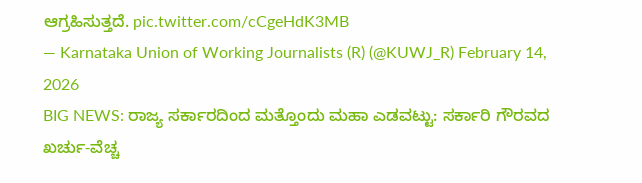ಆಗ್ರಹಿಸುತ್ತದೆ. pic.twitter.com/cCgeHdK3MB
— Karnataka Union of Working Journalists (R) (@KUWJ_R) February 14, 2026
BIG NEWS: ರಾಜ್ಯ ಸರ್ಕಾರದಿಂದ ಮತ್ತೊಂದು ಮಹಾ ಎಡವಟ್ಟು: ಸರ್ಕಾರಿ ಗೌರವದ ಖರ್ಚು-ವೆಚ್ಚ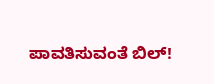ಪಾವತಿಸುವಂತೆ ಬಿಲ್!